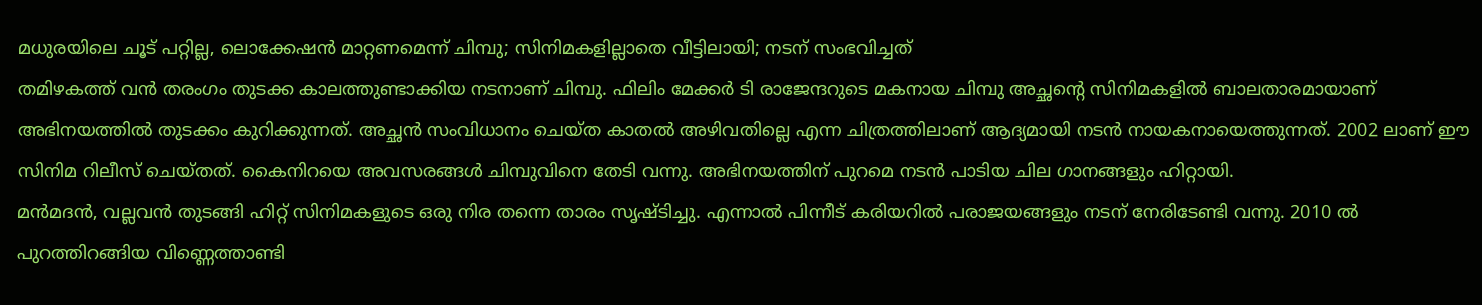മധുരയിലെ ചൂട് പറ്റില്ല, ലൊക്കേഷൻ മാറ്റണമെന്ന് ചിമ്പു; സിനിമകളില്ലാതെ വീട്ടിലായി; നടന് സംഭവിച്ചത്
തമിഴകത്ത് വൻ തരംഗം തുടക്ക കാലത്തുണ്ടാക്കിയ നടനാണ് ചിമ്പു. ഫിലിം മേക്കർ ടി രാജേന്ദറുടെ മകനായ ചിമ്പു അച്ഛന്റെ സിനിമകളിൽ ബാലതാരമായാണ് അഭിനയത്തിൽ തുടക്കം കുറിക്കുന്നത്. അച്ഛൻ സംവിധാനം ചെയ്ത കാതൽ അഴിവതില്ലെ എന്ന ചിത്രത്തിലാണ് ആദ്യമായി നടൻ നായകനായെത്തുന്നത്. 2002 ലാണ് ഈ സിനിമ റിലീസ് ചെയ്തത്. കൈനിറയെ അവസരങ്ങൾ ചിമ്പുവിനെ തേടി വന്നു. അഭിനയത്തിന് പുറമെ നടൻ പാടിയ ചില ഗാനങ്ങളും ഹിറ്റായി.
മൻമദൻ, വല്ലവൻ തുടങ്ങി ഹിറ്റ് സിനിമകളുടെ ഒരു നിര തന്നെ താരം സൃഷ്ടിച്ചു. എന്നാൽ പിന്നീട് കരിയറിൽ പരാജയങ്ങളും നടന് നേരിടേണ്ടി വന്നു. 2010 ൽ പുറത്തിറങ്ങിയ വിണ്ണെത്താണ്ടി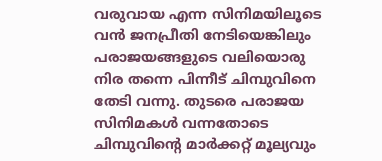വരുവായ എന്ന സിനിമയിലൂടെ വൻ ജനപ്രീതി നേടിയെങ്കിലും പരാജയങ്ങളുടെ വലിയൊരു നിര തന്നെ പിന്നീട് ചിമ്പുവിനെ തേടി വന്നു. തുടരെ പരാജയ സിനിമകൾ വന്നതോടെ ചിമ്പുവിന്റെ മാർക്കറ്റ് മൂല്യവും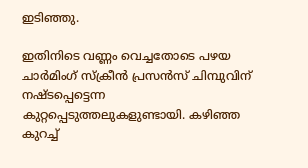ഇടിഞ്ഞു.

ഇതിനിടെ വണ്ണം വെച്ചതോടെ പഴയ ചാർമിംഗ് സ്ക്രീൻ പ്രസൻസ് ചിമ്പുവിന് നഷ്ടപ്പെട്ടെന്ന കുറ്റപ്പെടുത്തലുകളുണ്ടായി. കഴിഞ്ഞ കുറച്ച്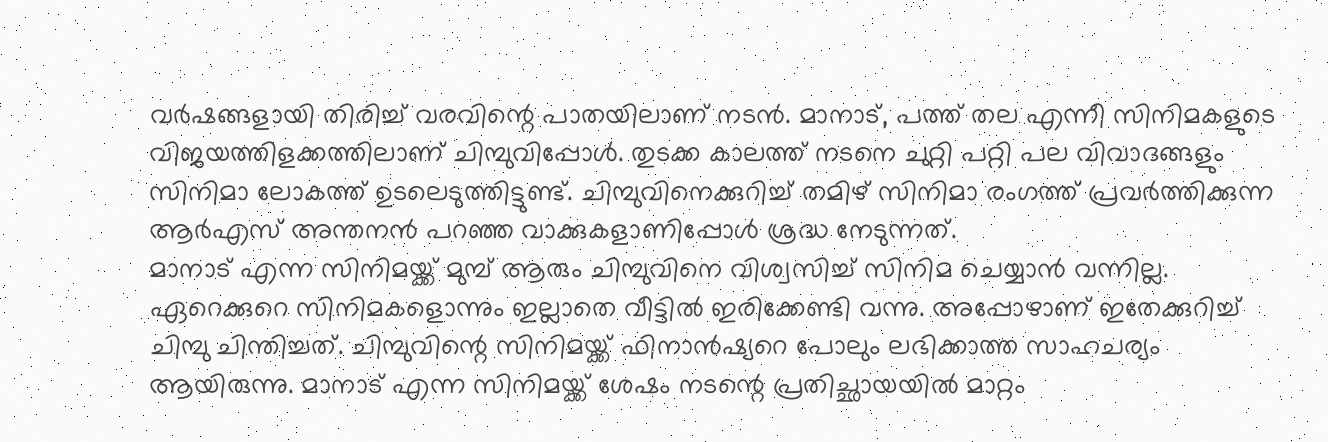വർഷങ്ങളായി തിരിച്ച് വരവിന്റെ പാതയിലാണ് നടൻ. മാനാട്, പത്ത് തല എന്നീ സിനിമകളുടെ വിജയത്തിളക്കത്തിലാണ് ചിമ്പുവിപ്പോൾ. തുടക്ക കാലത്ത് നടനെ ചുറ്റി പറ്റി പല വിവാദങ്ങളും സിനിമാ ലോകത്ത് ഉടലെടുത്തിട്ടുണ്ട്. ചിമ്പുവിനെക്കുറിച്ച് തമിഴ് സിനിമാ രംഗത്ത് പ്രവർത്തിക്കുന്ന ആർഎസ് അന്തനൻ പറഞ്ഞ വാക്കുകളാണിപ്പോൾ ശ്രദ്ധ നേടുന്നത്.
മാനാട് എന്ന സിനിമയ്ക്ക് മുമ്പ് ആരും ചിമ്പുവിനെ വിശ്വസിച്ച് സിനിമ ചെയ്യാൻ വന്നില്ല. ഏറെക്കുറെ സിനിമകളൊന്നും ഇല്ലാതെ വീട്ടിൽ ഇരിക്കേണ്ടി വന്നു. അപ്പോഴാണ് ഇതേക്കുറിച്ച് ചിമ്പു ചിന്തിച്ചത്. ചിമ്പുവിന്റെ സിനിമയ്ക്ക് ഫിനാൻഷ്യറെ പോലും ലഭിക്കാത്ത സാഹചര്യം ആയിരുന്നു. മാനാട് എന്ന സിനിമയ്ക്ക് ശേഷം നടന്റെ പ്രതിച്ഛായയിൽ മാറ്റം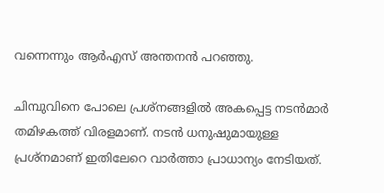വന്നെന്നും ആർഎസ് അന്തനൻ പറഞ്ഞു.

ചിമ്പുവിനെ പോലെ പ്രശ്നങ്ങളിൽ അകപ്പെട്ട നടൻമാർ തമിഴകത്ത് വിരളമാണ്. നടൻ ധനുഷുമായുള്ള പ്രശ്നമാണ് ഇതിലേറെ വാർത്താ പ്രാധാന്യം നേടിയത്.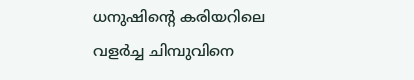ധനുഷിന്റെ കരിയറിലെ വളർച്ച ചിമ്പുവിനെ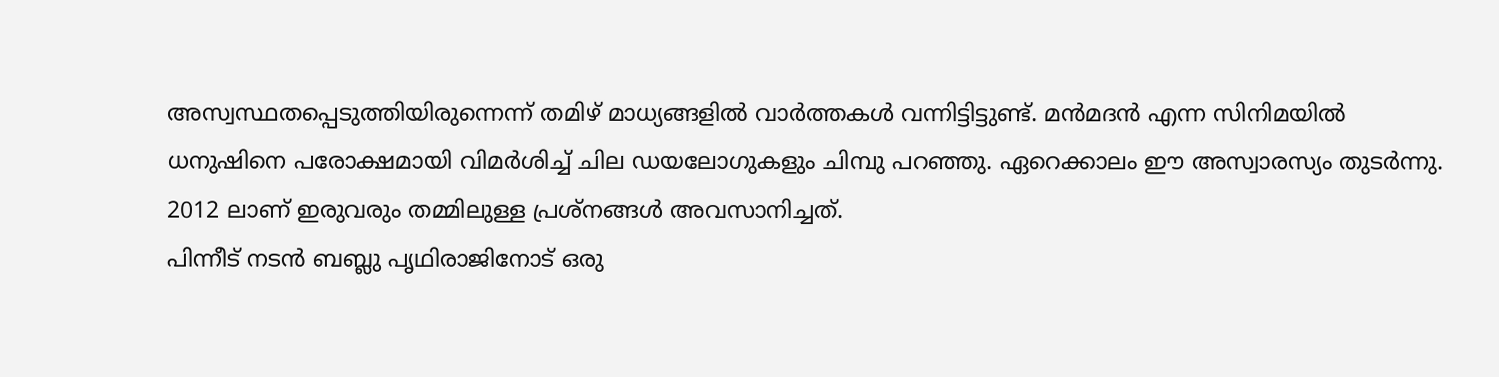അസ്വസ്ഥതപ്പെടുത്തിയിരുന്നെന്ന് തമിഴ് മാധ്യങ്ങളിൽ വാർത്തകൾ വന്നിട്ടിട്ടുണ്ട്. മൻമദൻ എന്ന സിനിമയിൽ ധനുഷിനെ പരോക്ഷമായി വിമർശിച്ച് ചില ഡയലോഗുകളും ചിമ്പു പറഞ്ഞു. ഏറെക്കാലം ഈ അസ്വാരസ്യം തുടർന്നു. 2012 ലാണ് ഇരുവരും തമ്മിലുള്ള പ്രശ്നങ്ങൾ അവസാനിച്ചത്.
പിന്നീട് നടൻ ബബ്ലു പൃഥിരാജിനോട് ഒരു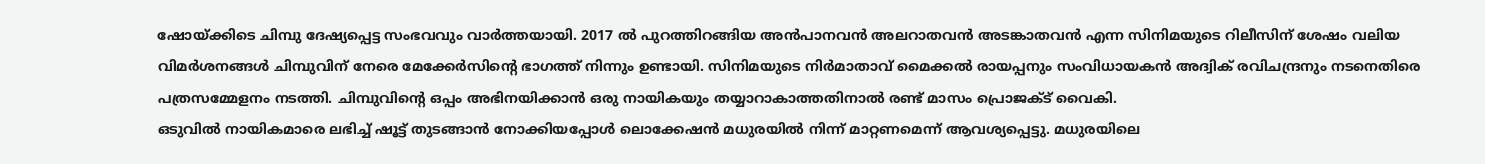ഷോയ്ക്കിടെ ചിമ്പു ദേഷ്യപ്പെട്ട സംഭവവും വാർത്തയായി. 2017 ൽ പുറത്തിറങ്ങിയ അൻപാനവൻ അലറാതവൻ അടങ്കാതവൻ എന്ന സിനിമയുടെ റിലീസിന് ശേഷം വലിയ വിമർശനങ്ങൾ ചിമ്പുവിന് നേരെ മേക്കേർസിന്റെ ഭാഗത്ത് നിന്നും ഉണ്ടായി. സിനിമയുടെ നിർമാതാവ് മൈക്കൽ രായപ്പനും സംവിധായകൻ അദ്വിക് രവിചന്ദ്രനും നടനെതിരെ പത്രസമ്മേളനം നടത്തി. ചിമ്പുവിന്റെ ഒപ്പം അഭിനയിക്കാൻ ഒരു നായികയും തയ്യാറാകാത്തതിനാൽ രണ്ട് മാസം പ്രൊജക്ട് വൈകി.
ഒടുവിൽ നായികമാരെ ലഭിച്ച് ഷൂട്ട് തുടങ്ങാൻ നോക്കിയപ്പോൾ ലൊക്കേഷൻ മധുരയിൽ നിന്ന് മാറ്റണമെന്ന് ആവശ്യപ്പെട്ടു. മധുരയിലെ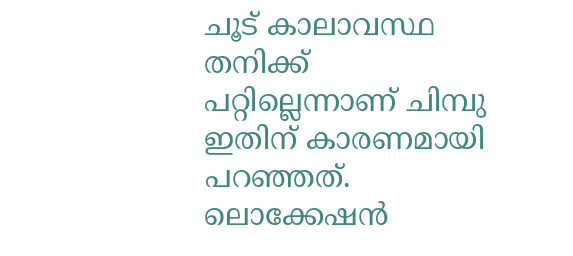ചൂട് കാലാവസ്ഥ തനിക്ക് പറ്റില്ലെന്നാണ് ചിമ്പു ഇതിന് കാരണമായി പറഞ്ഞത്. ലൊക്കേഷൻ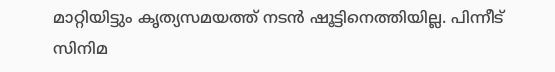മാറ്റിയിട്ടും കൃത്യസമയത്ത് നടൻ ഷൂട്ടിനെത്തിയില്ല. പിന്നീട് സിനിമ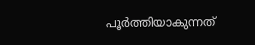പൂർത്തിയാകുന്നത്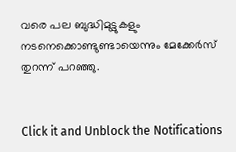വരെ പല ബുദ്ധിമുട്ടുകളും നടനെക്കൊണ്ടുണ്ടായെന്നും മേക്കേർസ് തുറന്ന് പറഞ്ഞു.


Click it and Unblock the Notifications